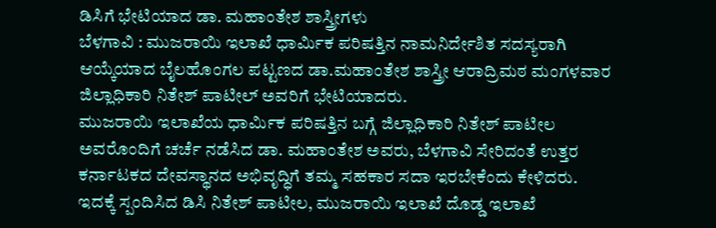ಡಿಸಿಗೆ ಭೇಟಿಯಾದ ಡಾ. ಮಹಾಂತೇಶ ಶಾಸ್ತ್ರೀಗಳು
ಬೆಳಗಾವಿ : ಮುಜರಾಯಿ ಇಲಾಖೆ ಧಾರ್ಮಿಕ ಪರಿಷತ್ತಿನ ನಾಮನಿರ್ದೇಶಿತ ಸದಸ್ಯರಾಗಿ ಆಯ್ಕೆಯಾದ ಬೈಲಹೊಂಗಲ ಪಟ್ಟಣದ ಡಾ.ಮಹಾಂತೇಶ ಶಾಸ್ತ್ರೀ ಆರಾದ್ರಿಮಠ ಮಂಗಳವಾರ ಜಿಲ್ಲಾಧಿಕಾರಿ ನಿತೇಶ್ ಪಾಟೀಲ್ ಅವರಿಗೆ ಭೇಟಿಯಾದರು.
ಮುಜರಾಯಿ ಇಲಾಖೆಯ ಧಾರ್ಮಿಕ ಪರಿಷತ್ತಿನ ಬಗ್ಗೆ ಜಿಲ್ಲಾಧಿಕಾರಿ ನಿತೇಶ್ ಪಾಟೀಲ ಅವರೊಂದಿಗೆ ಚರ್ಚೆ ನಡೆಸಿದ ಡಾ. ಮಹಾಂತೇಶ ಅವರು, ಬೆಳಗಾವಿ ಸೇರಿದಂತೆ ಉತ್ತರ ಕರ್ನಾಟಕದ ದೇವಸ್ಥಾನದ ಅಭಿವೃದ್ಧಿಗೆ ತಮ್ಮ ಸಹಕಾರ ಸದಾ ಇರಬೇಕೆಂದು ಕೇಳಿದರು.
ಇದಕ್ಕೆ ಸ್ಪಂದಿಸಿದ ಡಿಸಿ ನಿತೇಶ್ ಪಾಟೀಲ, ಮುಜರಾಯಿ ಇಲಾಖೆ ದೊಡ್ಡ ಇಲಾಖೆ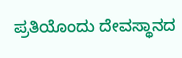ಪ್ರತಿಯೊಂದು ದೇವಸ್ಥಾನದ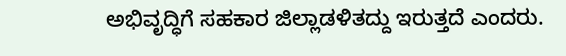ಅಭಿವೃದ್ಧಿಗೆ ಸಹಕಾರ ಜಿಲ್ಲಾಡಳಿತದ್ದು ಇರುತ್ತದೆ ಎಂದರು.